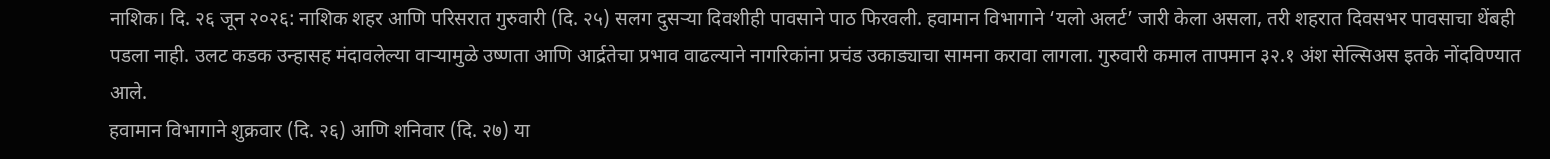नाशिक। दि. २६ जून २०२६: नाशिक शहर आणि परिसरात गुरुवारी (दि. २५) सलग दुसऱ्या दिवशीही पावसाने पाठ फिरवली. हवामान विभागाने ‘यलो अलर्ट’ जारी केला असला, तरी शहरात दिवसभर पावसाचा थेंबही पडला नाही. उलट कडक उन्हासह मंदावलेल्या वाऱ्यामुळे उष्णता आणि आर्द्रतेचा प्रभाव वाढल्याने नागरिकांना प्रचंड उकाड्याचा सामना करावा लागला. गुरुवारी कमाल तापमान ३२.१ अंश सेल्सिअस इतके नोंदविण्यात आले.
हवामान विभागाने शुक्रवार (दि. २६) आणि शनिवार (दि. २७) या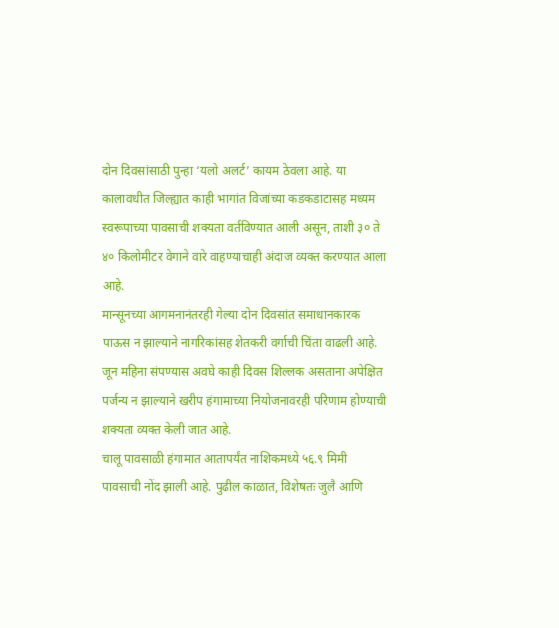दोन दिवसांसाठी पुन्हा ‘यलो अलर्ट’ कायम ठेवला आहे. या कालावधीत जिल्ह्यात काही भागांत विजांच्या कडकडाटासह मध्यम स्वरूपाच्या पावसाची शक्यता वर्तविण्यात आली असून, ताशी ३० ते ४० किलोमीटर वेगाने वारे वाहण्याचाही अंदाज व्यक्त करण्यात आला आहे.
मान्सूनच्या आगमनानंतरही गेल्या दोन दिवसांत समाधानकारक पाऊस न झाल्याने नागरिकांसह शेतकरी वर्गाची चिंता वाढली आहे. जून महिना संपण्यास अवघे काही दिवस शिल्लक असताना अपेक्षित पर्जन्य न झाल्याने खरीप हंगामाच्या नियोजनावरही परिणाम होण्याची शक्यता व्यक्त केली जात आहे.
चालू पावसाळी हंगामात आतापर्यंत नाशिकमध्ये ५६.९ मिमी पावसाची नोंद झाली आहे. पुढील काळात, विशेषतः जुलै आणि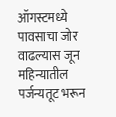ऑगस्टमध्ये पावसाचा जोर वाढल्यास जून महिन्यातील पर्जन्यतूट भरून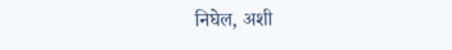निघेल, अशी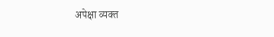अपेक्षा व्यक्त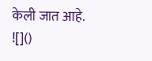केली जात आहे.
![]()